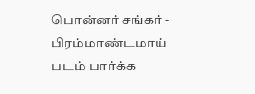பொன்னர் சங்கர் - பிரம்மாண்டமாய்
படம் பார்க்க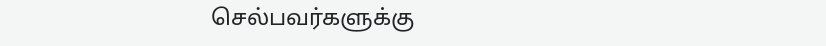செல்பவர்களுக்கு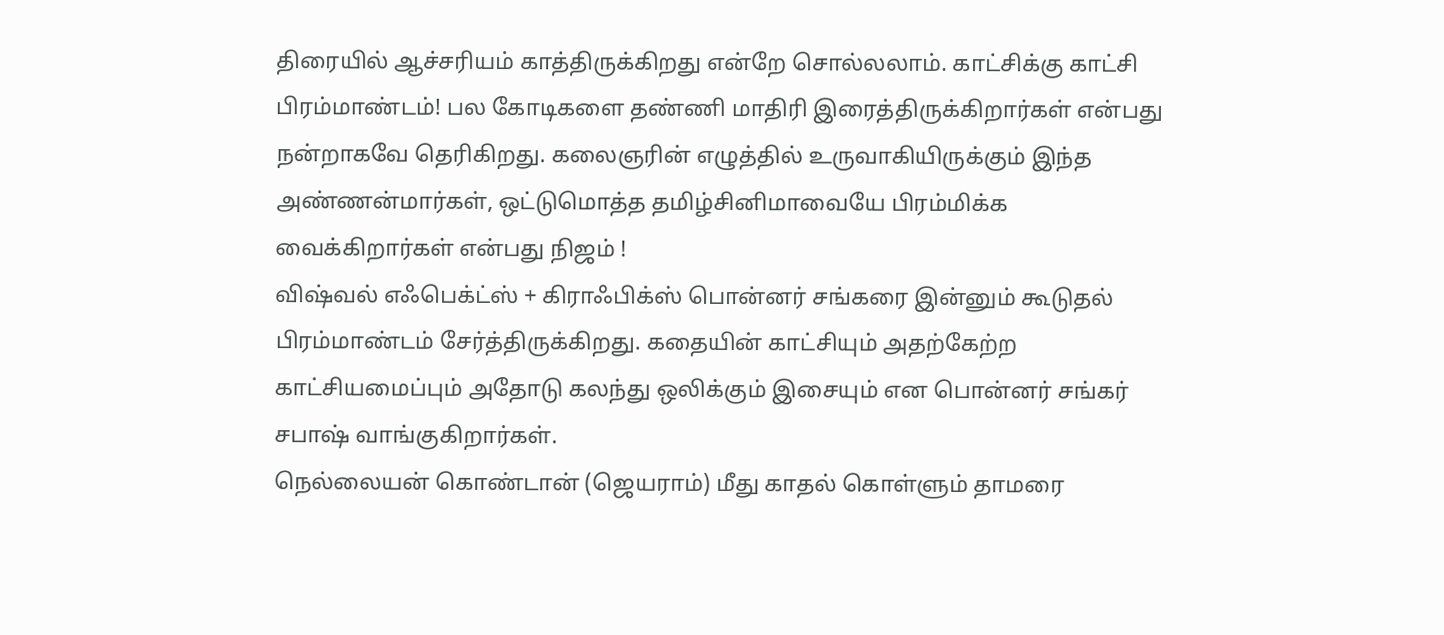திரையில் ஆச்சரியம் காத்திருக்கிறது என்றே சொல்லலாம். காட்சிக்கு காட்சி பிரம்மாண்டம்! பல கோடிகளை தண்ணி மாதிரி இரைத்திருக்கிறார்கள் என்பது நன்றாகவே தெரிகிறது. கலைஞரின் எழுத்தில் உருவாகியிருக்கும் இந்த அண்ணன்மார்கள், ஒட்டுமொத்த தமிழ்சினிமாவையே பிரம்மிக்க வைக்கிறார்கள் என்பது நிஜம் !
விஷ்வல் எஃபெக்ட்ஸ் + கிராஃபிக்ஸ் பொன்னர் சங்கரை இன்னும் கூடுதல் பிரம்மாண்டம் சேர்த்திருக்கிறது. கதையின் காட்சியும் அதற்கேற்ற காட்சியமைப்பும் அதோடு கலந்து ஒலிக்கும் இசையும் என பொன்னர் சங்கர் சபாஷ் வாங்குகிறார்கள்.
நெல்லையன் கொண்டான் (ஜெயராம்) மீது காதல் கொள்ளும் தாமரை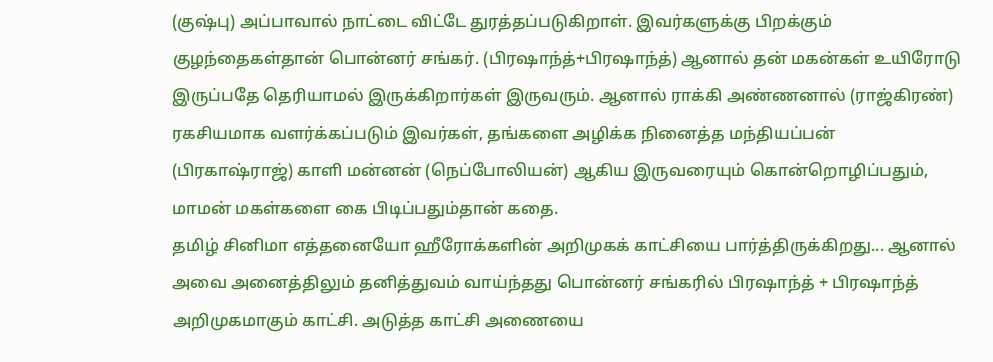(குஷ்பு) அப்பாவால் நாட்டை விட்டே துரத்தப்படுகிறாள். இவர்களுக்கு பிறக்கும் குழந்தைகள்தான் பொன்னர் சங்கர். (பிரஷாந்த்+பிரஷாந்த்) ஆனால் தன் மகன்கள் உயிரோடு இருப்பதே தெரியாமல் இருக்கிறார்கள் இருவரும். ஆனால் ராக்கி அண்ணனால் (ராஜ்கிரண்) ரகசியமாக வளர்க்கப்படும் இவர்கள், தங்களை அழிக்க நினைத்த மந்தியப்பன் (பிரகாஷ்ராஜ்) காளி மன்னன் (நெப்போலியன்) ஆகிய இருவரையும் கொன்றொழிப்பதும், மாமன் மகள்களை கை பிடிப்பதும்தான் கதை.
தமிழ் சினிமா எத்தனையோ ஹீரோக்களின் அறிமுகக் காட்சியை பார்த்திருக்கிறது... ஆனால் அவை அனைத்திலும் தனித்துவம் வாய்ந்தது பொன்னர் சங்கரில் பிரஷாந்த் + பிரஷாந்த் அறிமுகமாகும் காட்சி. அடுத்த காட்சி அணையை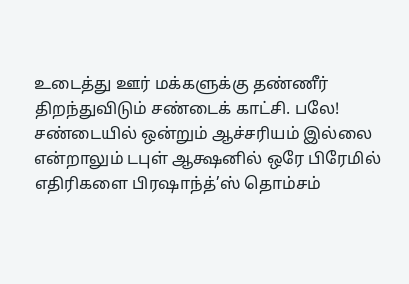உடைத்து ஊர் மக்களுக்கு தண்ணீர் திறந்துவிடும் சண்டைக் காட்சி. பலே! சண்டையில் ஒன்றும் ஆச்சரியம் இல்லை என்றாலும் டபுள் ஆக்ஷனில் ஒரே பிரேமில் எதிரிகளை பிரஷாந்த்’ஸ் தொம்சம்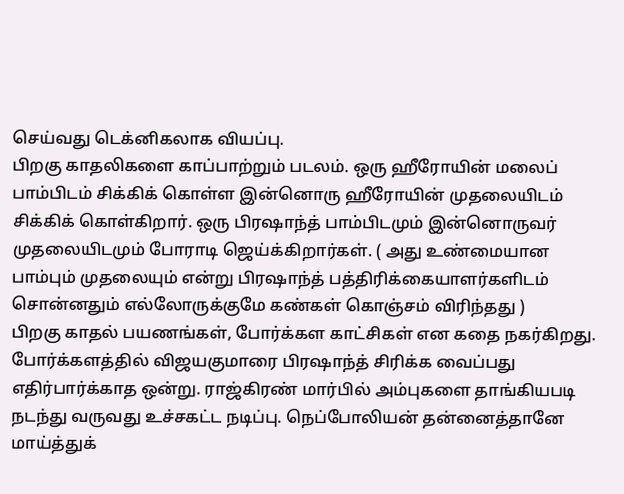செய்வது டெக்னிகலாக வியப்பு.
பிறகு காதலிகளை காப்பாற்றும் படலம். ஒரு ஹீரோயின் மலைப் பாம்பிடம் சிக்கிக் கொள்ள இன்னொரு ஹீரோயின் முதலையிடம் சிக்கிக் கொள்கிறார். ஒரு பிரஷாந்த் பாம்பிடமும் இன்னொருவர் முதலையிடமும் போராடி ஜெய்க்கிறார்கள். ( அது உண்மையான பாம்பும் முதலையும் என்று பிரஷாந்த் பத்திரிக்கையாளர்களிடம் சொன்னதும் எல்லோருக்குமே கண்கள் கொஞ்சம் விரிந்தது )
பிறகு காதல் பயணங்கள், போர்க்கள காட்சிகள் என கதை நகர்கிறது. போர்க்களத்தில் விஜயகுமாரை பிரஷாந்த் சிரிக்க வைப்பது எதிர்பார்க்காத ஒன்று. ராஜ்கிரண் மார்பில் அம்புகளை தாங்கியபடி நடந்து வருவது உச்சகட்ட நடிப்பு. நெப்போலியன் தன்னைத்தானே மாய்த்துக்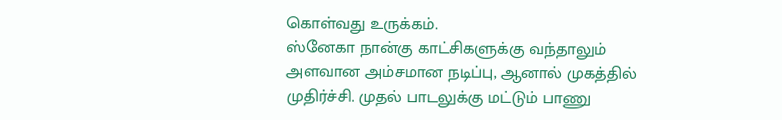கொள்வது உருக்கம்.
ஸ்னேகா நான்கு காட்சிகளுக்கு வந்தாலும் அளவான அம்சமான நடிப்பு, ஆனால் முகத்தில் முதிர்ச்சி. முதல் பாடலுக்கு மட்டும் பாணு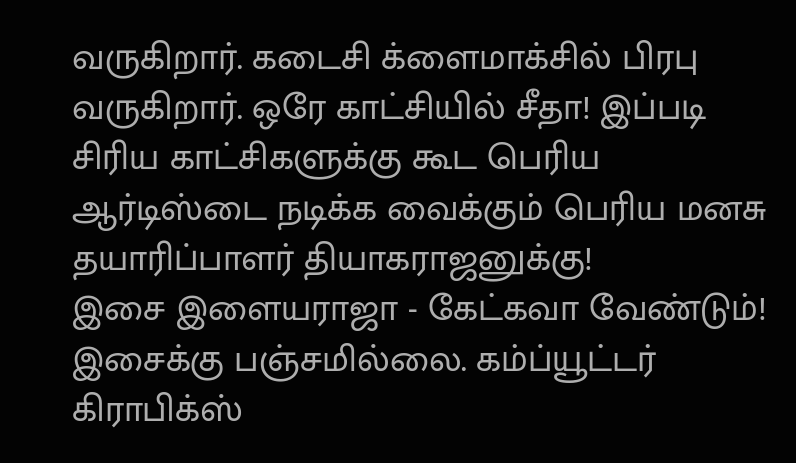வருகிறார். கடைசி க்ளைமாக்சில் பிரபு வருகிறார். ஒரே காட்சியில் சீதா! இப்படி சிரிய காட்சிகளுக்கு கூட பெரிய ஆர்டிஸ்டை நடிக்க வைக்கும் பெரிய மனசு தயாரிப்பாளர் தியாகராஜனுக்கு!
இசை இளையராஜா - கேட்கவா வேண்டும்! இசைக்கு பஞ்சமில்லை. கம்ப்யூட்டர் கிராபிக்ஸ்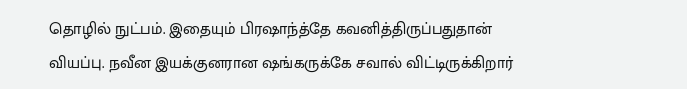தொழில் நுட்பம். இதையும் பிரஷாந்த்தே கவனித்திருப்பதுதான் வியப்பு. நவீன இயக்குனரான ஷங்கருக்கே சவால் விட்டிருக்கிறார்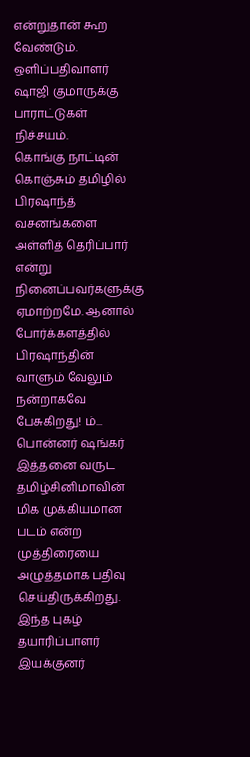என்றுதான் கூற வேண்டும். ஒளிப்பதிவாளர் ஷாஜி குமாருக்கு பாராட்டுகள் நிச்சயம்.
கொங்கு நாட்டின் கொஞ்சும் தமிழில் பிரஷாந்த் வசனங்களை அள்ளித் தெரிப்பார் என்று நினைப்பவர்களுக்கு ஏமாற்றமே. ஆனால் போர்க்களத்தில் பிரஷாந்தின் வாளும் வேலும் நன்றாகவே பேசுகிறது! ம்...
பொன்னர் ஷங்கர் இத்தனை வருட தமிழ்சினிமாவின் மிக முக்கியமான படம் என்ற முத்திரையை அழுத்தமாக பதிவு செய்திருக்கிறது. இந்த புகழ் தயாரிப்பாளர் இயக்குனர்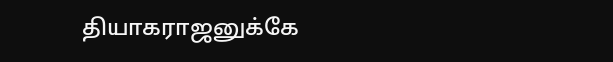தியாகராஜனுக்கே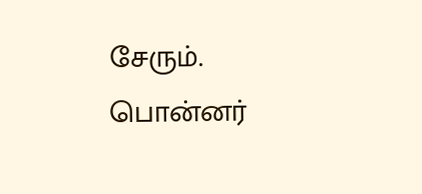சேரும்.
பொன்னர்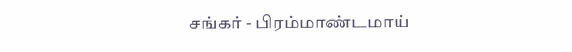சங்கர் - பிரம்மாண்டமாய்